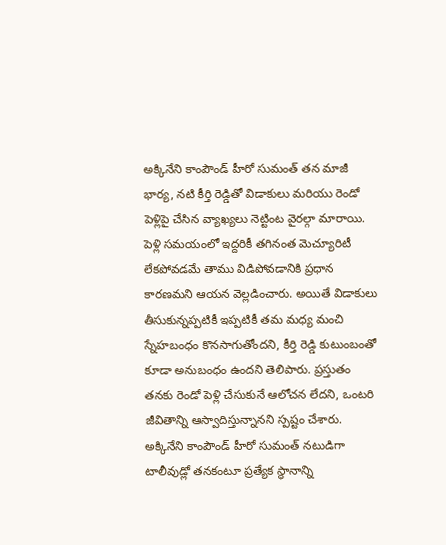అక్కినేని కాంపౌండ్ హీరో సుమంత్ తన మాజీ భార్య, నటి కీర్తి రెడ్డితో విడాకులు మరియు రెండో పెళ్లిపై చేసిన వ్యాఖ్యలు నెట్టింట వైరల్గా మారాయి. పెళ్లి సమయంలో ఇద్దరికీ తగినంత మెచ్యూరిటీ లేకపోవడమే తాము విడిపోవడానికి ప్రధాన కారణమని ఆయన వెల్లడించారు. అయితే విడాకులు తీసుకున్నప్పటికీ ఇప్పటికీ తమ మధ్య మంచి స్నేహబంధం కొనసాగుతోందని, కీర్తి రెడ్డి కుటుంబంతో కూడా అనుబంధం ఉందని తెలిపారు. ప్రస్తుతం తనకు రెండో పెళ్లి చేసుకునే ఆలోచన లేదని, ఒంటరి జీవితాన్ని ఆస్వాదిస్తున్నానని స్పష్టం చేశారు.
అక్కినేని కాంపౌండ్ హీరో సుమంత్ నటుడిగా టాలీవుడ్లో తనకంటూ ప్రత్యేక స్థానాన్ని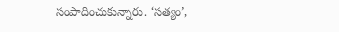సంపాదించుకున్నారు. ‘సత్యం’,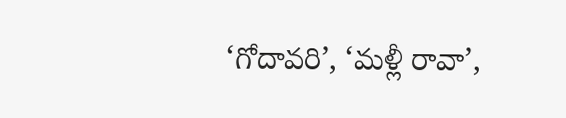‘గోదావరి’, ‘మళ్లీ రావా’,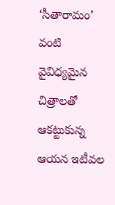‘సీతారామం’ వంటి వైవిధ్యమైన చిత్రాలతో ఆకట్టుకున్న ఆయన ఇటీవల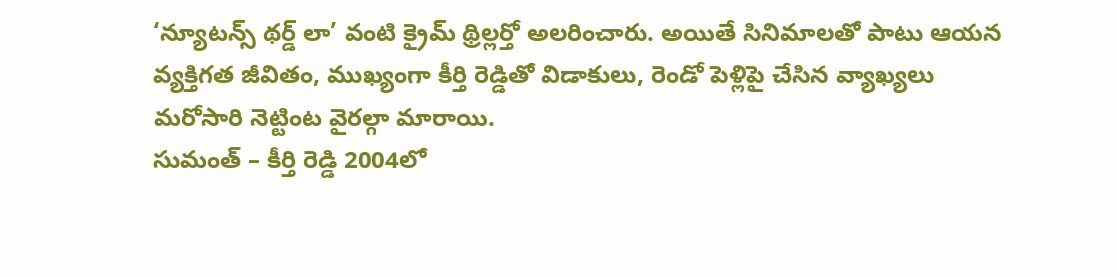‘న్యూటన్స్ థర్డ్ లా’ వంటి క్రైమ్ థ్రిల్లర్తో అలరించారు. అయితే సినిమాలతో పాటు ఆయన వ్యక్తిగత జీవితం, ముఖ్యంగా కీర్తి రెడ్డితో విడాకులు, రెండో పెళ్లిపై చేసిన వ్యాఖ్యలు మరోసారి నెట్టింట వైరల్గా మారాయి.
సుమంత్ – కీర్తి రెడ్డి 2004లో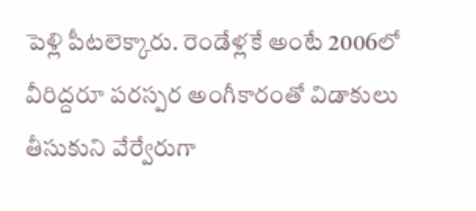పెళ్లి పీటలెక్కారు. రెండేళ్లకే అంటే 2006లో వీరిద్దరూ పరస్పర అంగీకారంతో విడాకులు తీసుకుని వేర్వేరుగా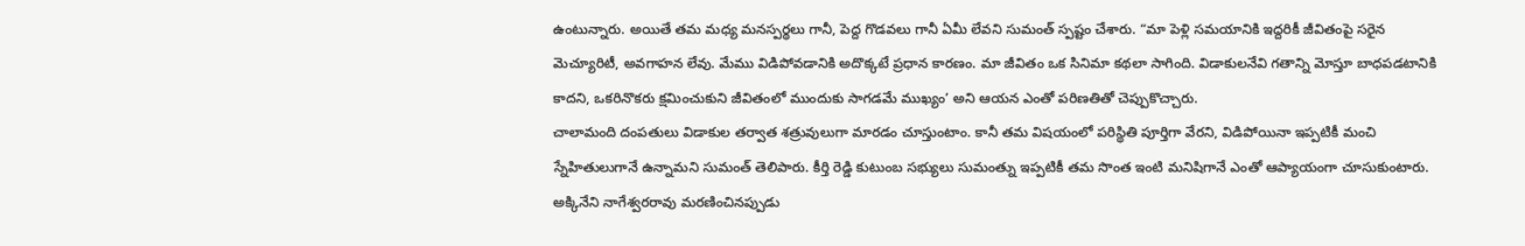ఉంటున్నారు. అయితే తమ మధ్య మనస్పర్థలు గానీ, పెద్ద గొడవలు గానీ ఏమీ లేవని సుమంత్ స్పష్టం చేశారు. “మా పెళ్లి సమయానికి ఇద్దరికీ జీవితంపై సరైన మెచ్యూరిటీ, అవగాహన లేవు. మేము విడిపోవడానికి అదొక్కటే ప్రధాన కారణం. మా జీవితం ఒక సినిమా కథలా సాగింది. విడాకులనేవి గతాన్ని మోస్తూ బాధపడటానికి కాదని, ఒకరినొకరు క్షమించుకుని జీవితంలో ముందుకు సాగడమే ముఖ్యం’ అని ఆయన ఎంతో పరిణతితో చెప్పుకొచ్చారు.
చాలామంది దంపతులు విడాకుల తర్వాత శత్రువులుగా మారడం చూస్తుంటాం. కానీ తమ విషయంలో పరిస్థితి పూర్తిగా వేరని, విడిపోయినా ఇప్పటికీ మంచి స్నేహితులుగానే ఉన్నామని సుమంత్ తెలిపారు. కీర్తి రెడ్డి కుటుంబ సభ్యులు సుమంత్ను ఇప్పటికీ తమ సొంత ఇంటి మనిషిగానే ఎంతో ఆప్యాయంగా చూసుకుంటారు. అక్కినేని నాగేశ్వరరావు మరణించినప్పుడు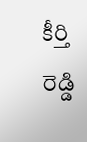కీర్తి రెడ్డి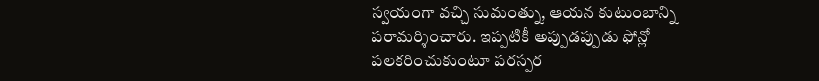స్వయంగా వచ్చి సుమంత్ను, ఆయన కుటుంబాన్ని పరామర్శించారు. ఇప్పటికీ అప్పుడప్పుడు ఫోన్లో పలకరించుకుంటూ పరస్పర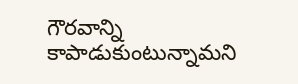గౌరవాన్ని కాపాడుకుంటున్నామని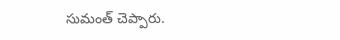సుమంత్ చెప్పారు.